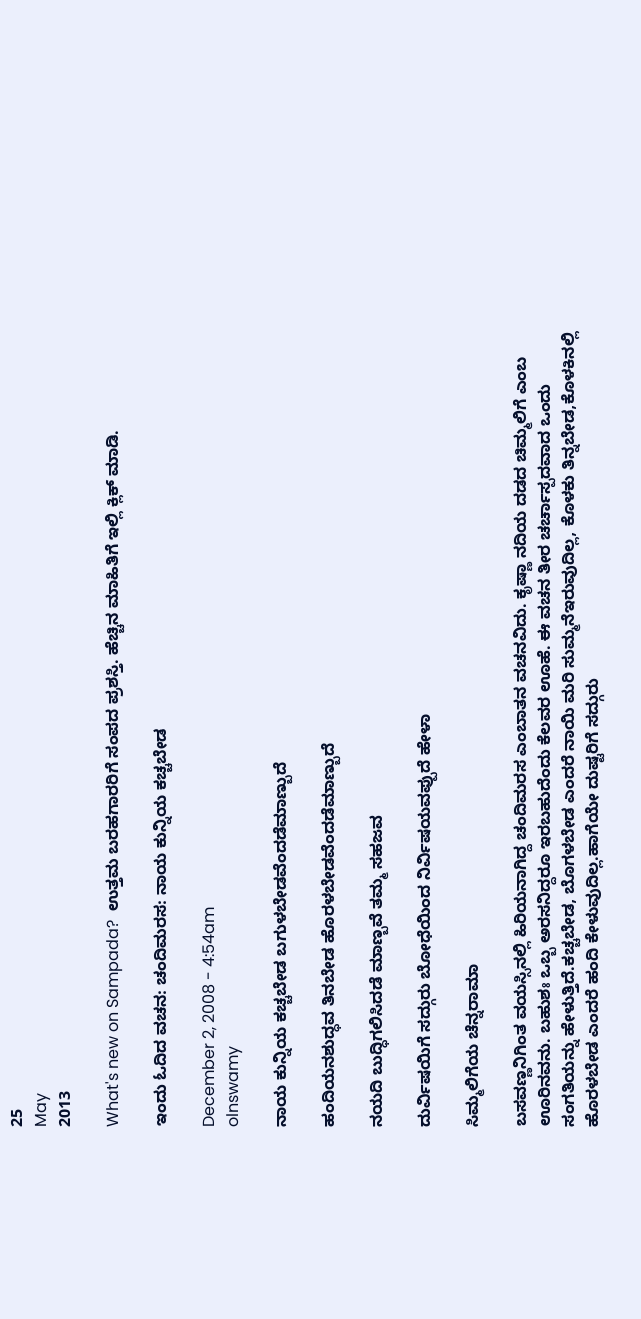25
May
2013

What's new on Sampada?  ಉತ್ತಮ ಬರಹಗಾರರಿಗೆ ಸಂಪದ ಪ್ರಶಸ್ತಿ. ಹೆಚ್ಚಿನ ಮಾಹಿತಿಗೆ ಇಲ್ಲಿ ಕ್ಲಿಕ್ ಮಾಡಿ.

ಇಂದು ಓದಿದ ವಚನ: ಚಂದಿಮರಸ: ನಾಯ ಕುನ್ನಿಯ ಕಚ್ಚಬೇಡ

December 2, 2008 - 4:54am
olnswamy

ನಾಯ ಕುನ್ನಿಯ ಕಚ್ಚಬೇಡ ಬಗುಳಬೇಡವೆಂದಡೆಮಾಣ್ಬುದೆ

ಹಂದಿಯನಶುದ್ಧವ ತಿನಬೇಡ ಹೊರಳಬೇಡವೆಂದಡೆಮಾಣ್ಬುದೆ

ನಯದಿ ಬುದ್ಧಿಗಲಿಸಿದಡೆ ಮಾಣ್ಬವೆ ತಮ್ಮ ಸಹಜವ

ದುರ್ವಿಷಯಿಗೆ ಸದ್ಗುರು ಬೋಧೆಯಿಂದ ನಿರ್ವಿಷಯವಪ್ಪುದೆ ಹೇಳಾ

ಸಿಮ್ಮಲಿಗೆಯ ಚೆನ್ನರಾಮಾ

ಬಸವಣ್ಣನಿಗಿಂತ ವಯಸ್ಸಿನಲ್ಲಿ ಹಿರಿಯನಾಗಿದ್ದ ಚಂದಿಮರಸ ಎಂಬಾತನ ವಚನವಿದು. ಕೃಷ್ಣಾ ನದಿಯ ದಡದ ಚಿಮ್ಮಲಿಗೆ ಎಂಬ ಊರಿನವನು. ಬಹುಶಃ ಒಬ್ಬ ಅರಸನಿದ್ದರೂ ಇರಬಹುದೆಂದು ಕೆಲವರ ಊಹೆ. ಈ ವಚನ ತೀರ ಚರ್ಚಾಸ್ಪದವಾದ ಒಂದು ಸಂಗತಿಯನ್ನು ಹೇಳುತ್ತಿದೆ.ಕಚ್ಚಬೇಡ, ಬೊಗಳಬೇಡ ಎಂದರೆ ನಾಯಿ ಮರಿ ಸುಮ್ಮನೆಇರುವುದಿಲ್ಲ, ಕೊಳಕು ತಿನ್ನಬೇಡ,ಕೊಳಕಿನಲ್ಲಿ ಹೊರಳಬೇಡ ಎಂದರೆ ಹಂದಿ ಕೇಳುವುದಿಲ್ಲ.ಹಾಗೆಯೇ ದುಷ್ಟರಿಗೆ ಸದ್ಗುರು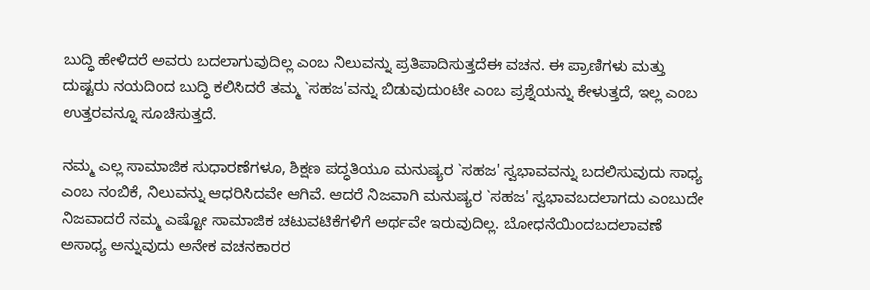ಬುದ್ಧಿ ಹೇಳಿದರೆ ಅವರು ಬದಲಾಗುವುದಿಲ್ಲ ಎಂಬ ನಿಲುವನ್ನು ಪ್ರತಿಪಾದಿಸುತ್ತದೆಈ ವಚನ. ಈ ಪ್ರಾಣಿಗಳು ಮತ್ತು ದುಷ್ಟರು ನಯದಿಂದ ಬುದ್ಧಿ ಕಲಿಸಿದರೆ ತಮ್ಮ `ಸಹಜ'ವನ್ನು ಬಿಡುವುದುಂಟೇ ಎಂಬ ಪ್ರಶ್ನೆಯನ್ನು ಕೇಳುತ್ತದೆ, ಇಲ್ಲ ಎಂಬ ಉತ್ತರವನ್ನೂ ಸೂಚಿಸುತ್ತದೆ.

ನಮ್ಮ ಎಲ್ಲ ಸಾಮಾಜಿಕ ಸುಧಾರಣೆಗಳೂ, ಶಿಕ್ಷಣ ಪದ್ಧತಿಯೂ ಮನುಷ್ಯರ `ಸಹಜ' ಸ್ವಭಾವವನ್ನು ಬದಲಿಸುವುದು ಸಾಧ್ಯ ಎಂಬ ನಂಬಿಕೆ, ನಿಲುವನ್ನು ಆಧರಿಸಿದವೇ ಆಗಿವೆ. ಆದರೆ ನಿಜವಾಗಿ ಮನುಷ್ಯರ `ಸಹಜ' ಸ್ವಭಾವಬದಲಾಗದು ಎಂಬುದೇ ನಿಜವಾದರೆ ನಮ್ಮ ಎಷ್ಟೋ ಸಾಮಾಜಿಕ ಚಟುವಟಿಕೆಗಳಿಗೆ ಅರ್ಥವೇ ಇರುವುದಿಲ್ಲ. ಬೋಧನೆಯಿಂದಬದಲಾವಣೆ ಅಸಾಧ್ಯ ಅನ್ನುವುದು ಅನೇಕ ವಚನಕಾರರ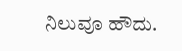ನಿಲುವೂ ಹೌದು.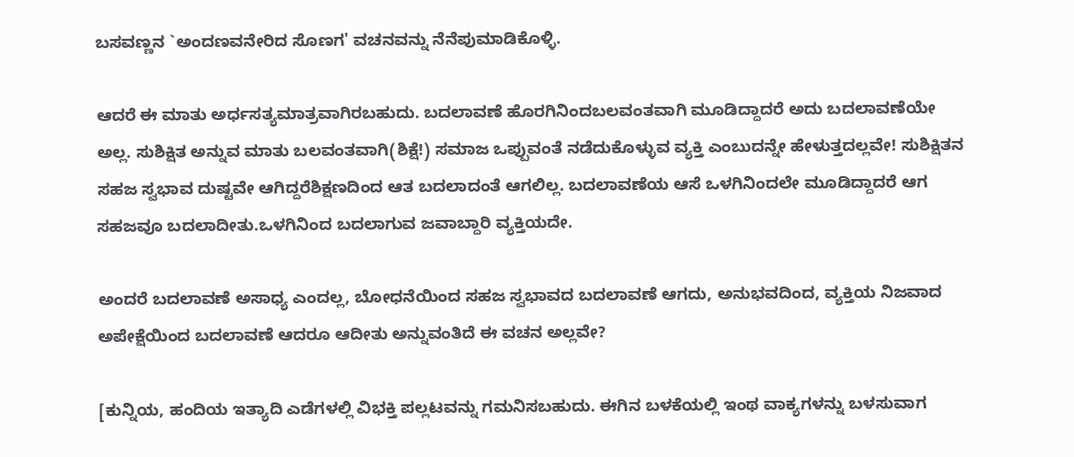ಬಸವಣ್ಣನ `ಅಂದಣವನೇರಿದ ಸೊಣಗ' ವಚನವನ್ನು ನೆನೆಪುಮಾಡಿಕೊಳ್ಳಿ.

ಆದರೆ ಈ ಮಾತು ಅರ್ಧಸತ್ಯಮಾತ್ರವಾಗಿರಬಹುದು. ಬದಲಾವಣೆ ಹೊರಗಿನಿಂದಬಲವಂತವಾಗಿ ಮೂಡಿದ್ದಾದರೆ ಅದು ಬದಲಾವಣೆಯೇ ಅಲ್ಲ. ಸುಶಿಕ್ಷಿತ ಅನ್ನುವ ಮಾತು ಬಲವಂತವಾಗಿ(ಶಿಕ್ಷೆ!) ಸಮಾಜ ಒಪ್ಪುವಂತೆ ನಡೆದುಕೊಳ್ಳುವ ವ್ಯಕ್ತಿ ಎಂಬುದನ್ನೇ ಹೇಳುತ್ತದಲ್ಲವೇ! ಸುಶಿಕ್ಷಿತನ ಸಹಜ ಸ್ವಭಾವ ದುಷ್ಟವೇ ಆಗಿದ್ದರೆಶಿಕ್ಷಣದಿಂದ ಆತ ಬದಲಾದಂತೆ ಆಗಲಿಲ್ಲ. ಬದಲಾವಣೆಯ ಆಸೆ ಒಳಗಿನಿಂದಲೇ ಮೂಡಿದ್ದಾದರೆ ಆಗ ಸಹಜವೂ ಬದಲಾದೀತು.ಒಳಗಿನಿಂದ ಬದಲಾಗುವ ಜವಾಬ್ದಾರಿ ವ್ಯಕ್ತಿಯದೇ.

ಅಂದರೆ ಬದಲಾವಣೆ ಅಸಾಧ್ಯ ಎಂದಲ್ಲ, ಬೋಧನೆಯಿಂದ ಸಹಜ ಸ್ವಭಾವದ ಬದಲಾವಣೆ ಆಗದು, ಅನುಭವದಿಂದ, ವ್ಯಕ್ತಿಯ ನಿಜವಾದ ಅಪೇಕ್ಷೆಯಿಂದ ಬದಲಾವಣೆ ಆದರೂ ಆದೀತು ಅನ್ನುವಂತಿದೆ ಈ ವಚನ ಅಲ್ಲವೇ?

[ಕುನ್ನಿಯ, ಹಂದಿಯ ಇತ್ಯಾದಿ ಎಡೆಗಳಲ್ಲಿ ವಿಭಕ್ತಿ ಪಲ್ಲಟವನ್ನು ಗಮನಿಸಬಹುದು. ಈಗಿನ ಬಳಕೆಯಲ್ಲಿ ಇಂಥ ವಾಕ್ಯಗಳನ್ನು ಬಳಸುವಾಗ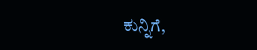ಕುನ್ನಿಗೆ,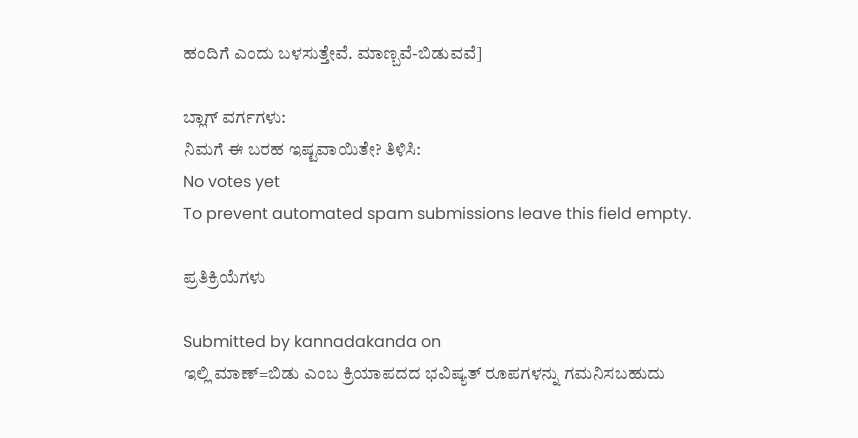ಹಂದಿಗೆ ಎಂದು ಬಳಸುತ್ತೇವೆ. ಮಾಣ್ಬವೆ-ಬಿಡುವವೆ]

ಬ್ಲಾಗ್ ವರ್ಗಗಳು:
ನಿಮಗೆ ಈ ಬರಹ ಇಷ್ಟವಾಯಿತೇ? ತಿಳಿಸಿ:
No votes yet
To prevent automated spam submissions leave this field empty.

ಪ್ರತಿಕ್ರಿಯೆಗಳು

Submitted by kannadakanda on
ಇಲ್ಲಿ ಮಾಣ್=ಬಿಡು ಎಂಬ ಕ್ರಿಯಾಪದದ ಭವಿಷ್ಯತ್ ರೂಪಗಳನ್ನು ಗಮನಿಸಬಹುದು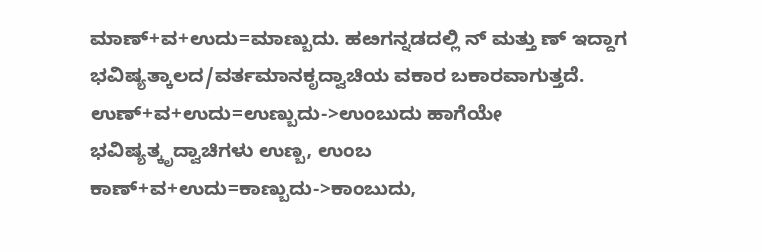ಮಾಣ್+ವ+ಉದು=ಮಾಣ್ಬುದು. ಹೞಗನ್ನಡದಲ್ಲಿ ನ್ ಮತ್ತು ಣ್ ಇದ್ದಾಗ ಭವಿಷ್ಯತ್ಕಾಲದ/ವರ್ತಮಾನಕೃದ್ವಾಚಿಯ ವಕಾರ ಬಕಾರವಾಗುತ್ತದೆ. ಉಣ್+ವ+ಉದು=ಉಣ್ಬುದು->ಉಂಬುದು ಹಾಗೆಯೇ ಭವಿಷ್ಯತ್ಕೃದ್ವಾಚಿಗಳು ಉಣ್ಬ, ಉಂಬ ಕಾಣ್+ವ+ಉದು=ಕಾಣ್ಬುದು->ಕಾಂಬುದು,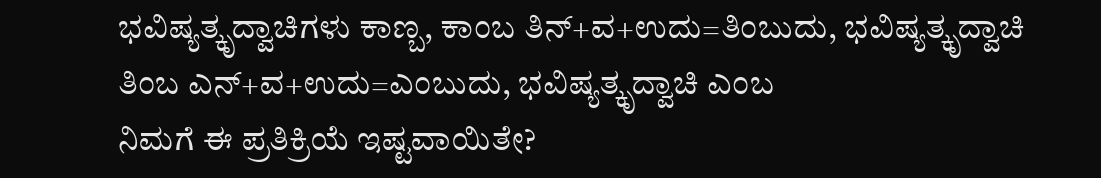ಭವಿಷ್ಯತ್ಕೃದ್ವಾಚಿಗಳು ಕಾಣ್ಬ, ಕಾಂಬ ತಿನ್+ವ+ಉದು=ತಿಂಬುದು, ಭವಿಷ್ಯತ್ಕೃದ್ವಾಚಿ ತಿಂಬ ಎನ್+ವ+ಉದು=ಎಂಬುದು, ಭವಿಷ್ಯತ್ಕೃದ್ವಾಚಿ ಎಂಬ
ನಿಮಗೆ ಈ ಪ್ರತಿಕ್ರಿಯೆ ಇಷ್ಟವಾಯಿತೇ?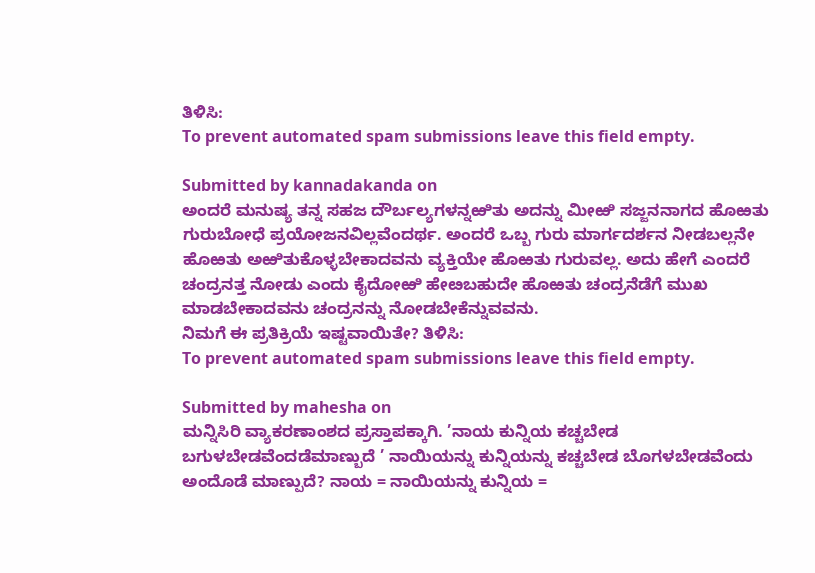ತಿಳಿಸಿ:
To prevent automated spam submissions leave this field empty.

Submitted by kannadakanda on
ಅಂದರೆ ಮನುಷ್ಯ ತನ್ನ ಸಹಜ ದೌರ್ಬಲ್ಯಗಳನ್ನಱಿತು ಅದನ್ನು ಮೀಱಿ ಸಜ್ಜನನಾಗದ ಹೊಱತು ಗುರುಬೋಧೆ ಪ್ರಯೋಜನವಿಲ್ಲವೆಂದರ್ಥ. ಅಂದರೆ ಒಬ್ಬ ಗುರು ಮಾರ್ಗದರ್ಶನ ನೀಡಬಲ್ಲನೇ ಹೊಱತು ಅಱಿತುಕೊಳ್ಳಬೇಕಾದವನು ವ್ಯಕ್ತಿಯೇ ಹೊಱತು ಗುರುವಲ್ಲ. ಅದು ಹೇಗೆ ಎಂದರೆ ಚಂದ್ರನತ್ತ ನೋಡು ಎಂದು ಕೈದೋಱಿ ಹೇೞಬಹುದೇ ಹೊಱತು ಚಂದ್ರನೆಡೆಗೆ ಮುಖ ಮಾಡಬೇಕಾದವನು ಚಂದ್ರನನ್ನು ನೋಡಬೇಕೆನ್ನುವವನು.
ನಿಮಗೆ ಈ ಪ್ರತಿಕ್ರಿಯೆ ಇಷ್ಟವಾಯಿತೇ? ತಿಳಿಸಿ:
To prevent automated spam submissions leave this field empty.

Submitted by mahesha on
ಮನ್ನಿಸಿರಿ ವ್ಯಾಕರಣಾಂಶದ ಪ್ರಸ್ತಾಪಕ್ಕಾಗಿ. ’ನಾಯ ಕುನ್ನಿಯ ಕಚ್ಚಬೇಡ ಬಗುಳಬೇಡವೆಂದಡೆಮಾಣ್ಬುದೆ ’ ನಾಯಿಯನ್ನು ಕುನ್ನಿಯನ್ನು ಕಚ್ಚಬೇಡ ಬೊಗಳಬೇಡವೆಂದು ಅಂದೊಡೆ ಮಾಣ್ಪುದೆ? ನಾಯ = ನಾಯಿಯನ್ನು ಕುನ್ನಿಯ =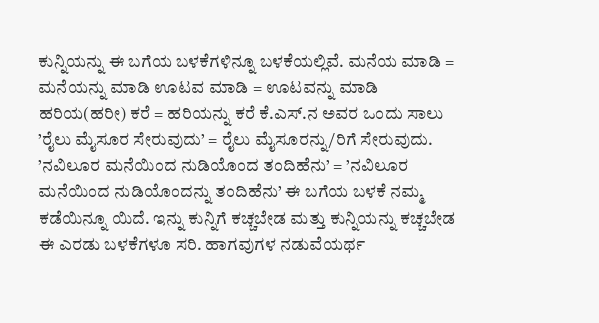ಕುನ್ನಿಯನ್ನು ಈ ಬಗೆಯ ಬಳಕೆಗಳಿನ್ನೂ ಬಳಕೆಯಲ್ಲಿವೆ. ಮನೆಯ ಮಾಡಿ = ಮನೆಯನ್ನು ಮಾಡಿ ಊಟವ ಮಾಡಿ = ಊಟವನ್ನು ಮಾಡಿ ಹರಿಯ(ಹರೀ) ಕರೆ = ಹರಿಯನ್ನು ಕರೆ ಕೆ.ಎಸ್.ನ ಅವರ ಒಂದು ಸಾಲು ’ರೈಲು ಮೈಸೂರ ಸೇರುವುದು’ = ರೈಲು ಮೈಸೂರನ್ನು/ರಿಗೆ ಸೇರುವುದು. ’ನವಿಲೂರ ಮನೆಯಿಂದ ನುಡಿಯೊಂದ ತಂದಿಹೆನು’ = ’ನವಿಲೂರ ಮನೆಯಿಂದ ನುಡಿಯೊಂದನ್ನು ತಂದಿಹೆನು’ ಈ ಬಗೆಯ ಬಳಕೆ ನಮ್ಮ ಕಡೆಯಿನ್ನೂ ಯಿದೆ. ಇನ್ನು ಕುನ್ನಿಗೆ ಕಚ್ಚಬೇಡ ಮತ್ತು ಕುನ್ನಿಯನ್ನು ಕಚ್ಚಬೇಡ ಈ ಎರಡು ಬಳಕೆಗಳೂ ಸರಿ. ಹಾಗವುಗಳ ನಡುವೆಯರ್ಥ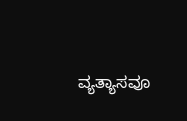ವ್ಯತ್ಯಾಸವೂ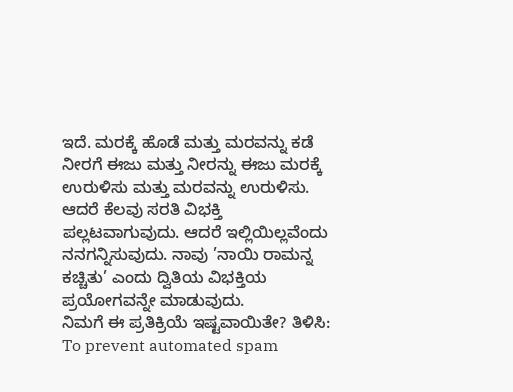ಇದೆ. ಮರಕ್ಕೆ ಹೊಡೆ ಮತ್ತು ಮರವನ್ನು ಕಡೆ ನೀರಗೆ ಈಜು ಮತ್ತು ನೀರನ್ನು ಈಜು ಮರಕ್ಕೆ ಉರುಳಿಸು ಮತ್ತು ಮರವನ್ನು ಉರುಳಿಸು. ಆದರೆ ಕೆಲವು ಸರತಿ ವಿಭಕ್ತಿ ಪಲ್ಲಟವಾಗುವುದು. ಆದರೆ ಇಲ್ಲಿಯಿಲ್ಲವೆಂದು ನನಗನ್ನಿಸುವುದು. ನಾವು ’ನಾಯಿ ರಾಮನ್ನ ಕಚ್ಚಿತು’ ಎಂದು ದ್ವಿತಿಯ ವಿಭಕ್ತಿಯ ಪ್ರಯೋಗವನ್ನೇ ಮಾಡುವುದು.
ನಿಮಗೆ ಈ ಪ್ರತಿಕ್ರಿಯೆ ಇಷ್ಟವಾಯಿತೇ? ತಿಳಿಸಿ:
To prevent automated spam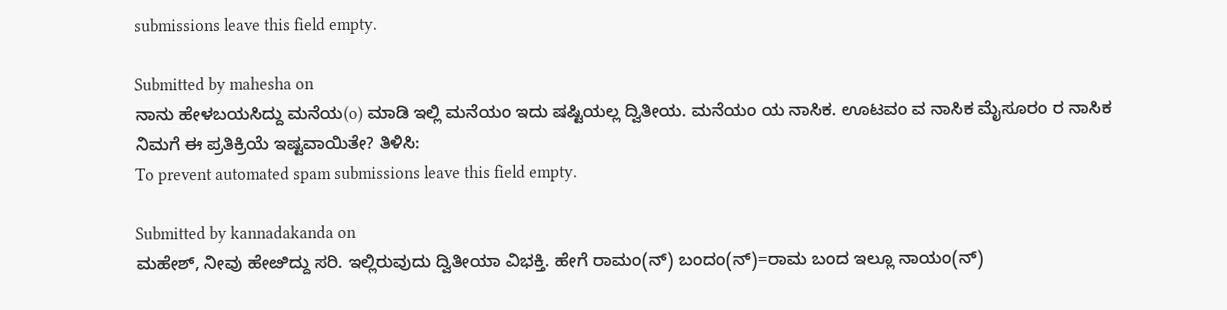submissions leave this field empty.

Submitted by mahesha on
ನಾನು ಹೇಳಬಯಸಿದ್ದು ಮನೆಯ(o) ಮಾಡಿ ಇಲ್ಲಿ ಮನೆಯಂ ಇದು ಷಷ್ಟಿಯಲ್ಲ ದ್ವಿತೀಯ. ಮನೆಯಂ ಯ ನಾಸಿಕ. ಊಟವಂ ವ ನಾಸಿಕ ಮೈಸೂರಂ ರ ನಾಸಿಕ
ನಿಮಗೆ ಈ ಪ್ರತಿಕ್ರಿಯೆ ಇಷ್ಟವಾಯಿತೇ? ತಿಳಿಸಿ:
To prevent automated spam submissions leave this field empty.

Submitted by kannadakanda on
ಮಹೇಶ್, ನೀವು ಹೇೞಿದ್ದು ಸರಿ. ಇಲ್ಲಿರುವುದು ದ್ವಿತೀಯಾ ವಿಭಕ್ತಿ. ಹೇಗೆ ರಾಮಂ(ನ್) ಬಂದಂ(ನ್)=ರಾಮ ಬಂದ ಇಲ್ಲೂ ನಾಯಂ(ನ್)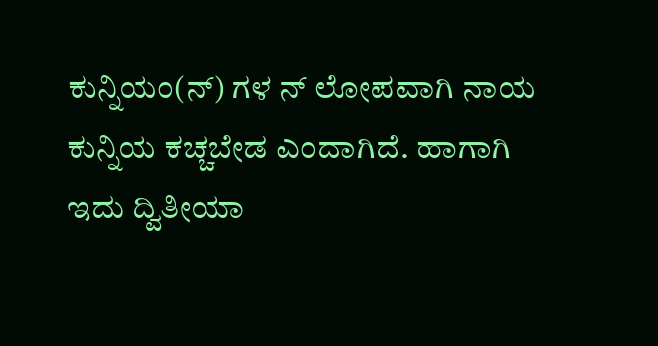ಕುನ್ನಿಯಂ(ನ್) ಗಳ ನ್ ಲೋಪವಾಗಿ ನಾಯ ಕುನ್ನಿಯ ಕಚ್ಚಬೇಡ ಎಂದಾಗಿದೆ. ಹಾಗಾಗಿ ಇದು ದ್ವಿತೀಯಾ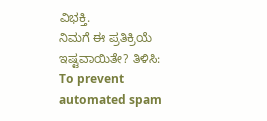ವಿಭಕ್ತಿ.
ನಿಮಗೆ ಈ ಪ್ರತಿಕ್ರಿಯೆ ಇಷ್ಟವಾಯಿತೇ? ತಿಳಿಸಿ:
To prevent automated spam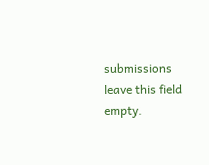submissions leave this field empty.